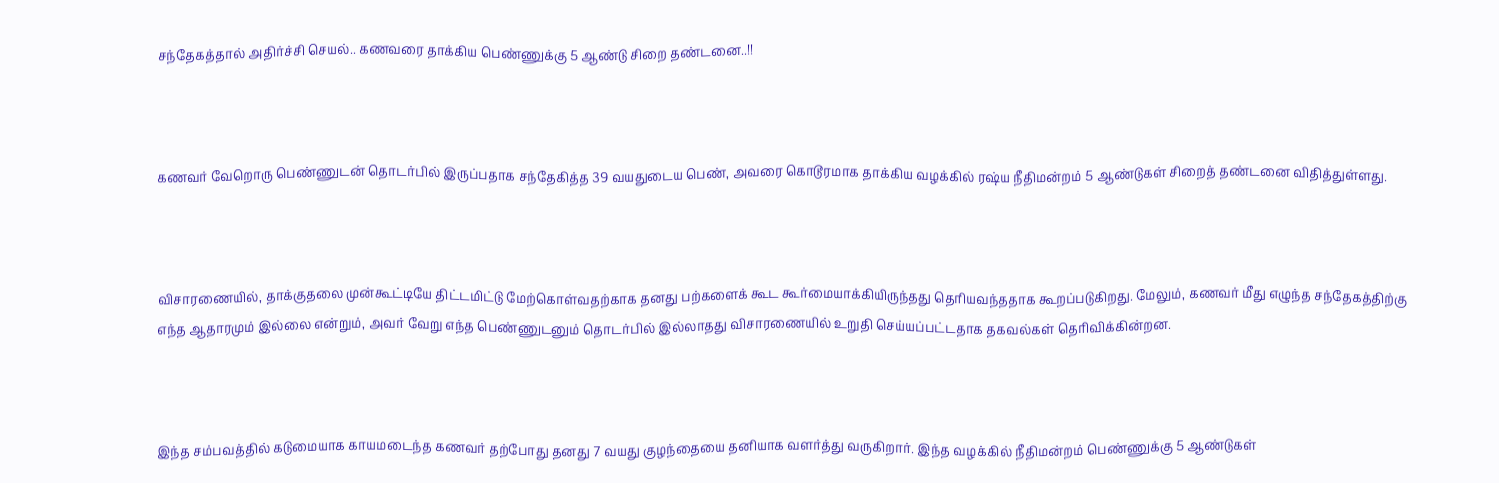சந்தேகத்தால் அதிர்ச்சி செயல்.. கணவரை தாக்கிய பெண்ணுக்கு 5 ஆண்டு சிறை தண்டனை..!!



கணவர் வேறொரு பெண்ணுடன் தொடர்பில் இருப்பதாக சந்தேகித்த 39 வயதுடைய பெண், அவரை கொடூரமாக தாக்கிய வழக்கில் ரஷ்ய நீதிமன்றம் 5 ஆண்டுகள் சிறைத் தண்டனை விதித்துள்ளது.



விசாரணையில், தாக்குதலை முன்கூட்டியே திட்டமிட்டு மேற்கொள்வதற்காக தனது பற்களைக் கூட கூர்மையாக்கியிருந்தது தெரியவந்ததாக கூறப்படுகிறது. மேலும், கணவர் மீது எழுந்த சந்தேகத்திற்கு எந்த ஆதாரமும் இல்லை என்றும், அவர் வேறு எந்த பெண்ணுடனும் தொடர்பில் இல்லாதது விசாரணையில் உறுதி செய்யப்பட்டதாக தகவல்கள் தெரிவிக்கின்றன.



இந்த சம்பவத்தில் கடுமையாக காயமடைந்த கணவர் தற்போது தனது 7 வயது குழந்தையை தனியாக வளர்த்து வருகிறார். இந்த வழக்கில் நீதிமன்றம் பெண்ணுக்கு 5 ஆண்டுகள்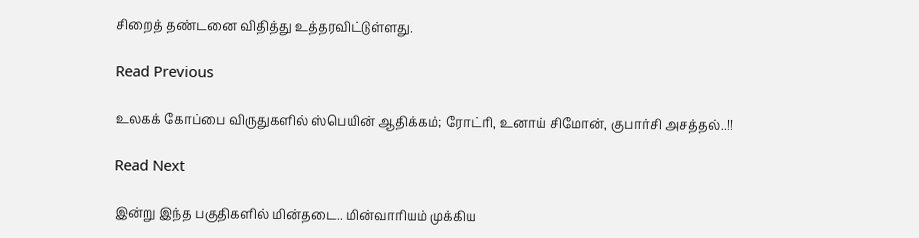சிறைத் தண்டனை விதித்து உத்தரவிட்டுள்ளது.

Read Previous

உலகக் கோப்பை விருதுகளில் ஸ்பெயின் ஆதிக்கம்; ரோட்ரி, உனாய் சிமோன், குபார்சி அசத்தல்..!!

Read Next

இன்று இந்த பகுதிகளில் மின்தடை.. மின்வாரியம் முக்கிய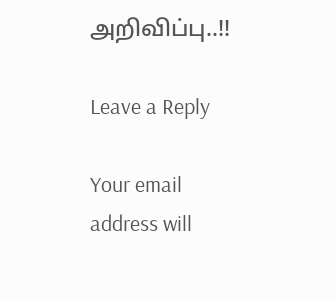அறிவிப்பு..!!

Leave a Reply

Your email address will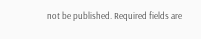not be published. Required fields are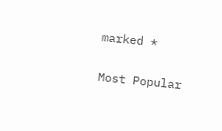marked *

Most Popular